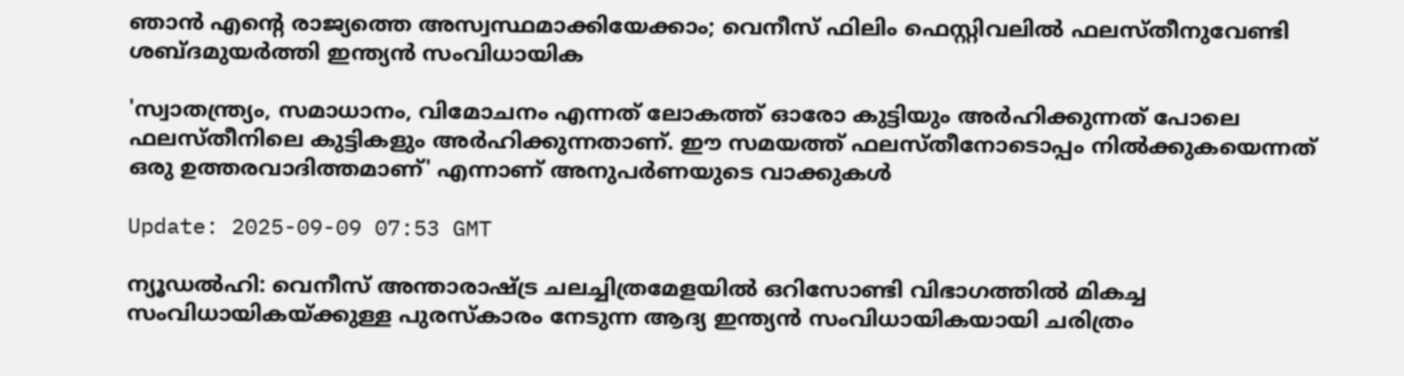ഞാൻ എന്റെ രാജ്യത്തെ അസ്വസ്ഥമാക്കിയേക്കാം; വെനീസ് ഫിലിം ഫെസ്റ്റിവലിൽ ഫലസ്തീനുവേണ്ടി ശബ്ദമുയർത്തി ഇന്ത്യൻ സംവിധായിക

'സ്വാതന്ത്ര്യം, സമാധാനം, വിമോചനം എന്നത് ലോകത്ത് ഓരോ കുട്ടിയും അർഹിക്കുന്നത് പോലെ ഫലസ്തീനിലെ കുട്ടികളും അർഹിക്കുന്നതാണ്. ഈ സമയത്ത് ഫലസ്തീനോടൊപ്പം നിൽക്കുകയെന്നത് ഒരു ഉത്തരവാദിത്തമാണ്' എന്നാണ് അനുപർണയുടെ വാക്കുകൾ

Update: 2025-09-09 07:53 GMT

ന്യൂഡൽഹി: വെനീസ് അന്താരാഷ്ട്ര ചലച്ചിത്രമേളയിൽ ഒറിസോണ്ടി വിഭാഗത്തിൽ മികച്ച സംവിധായികയ്ക്കുള്ള പുരസ്‌കാരം നേടുന്ന ആദ്യ ഇന്ത്യൻ സംവിധായികയായി ചരിത്രം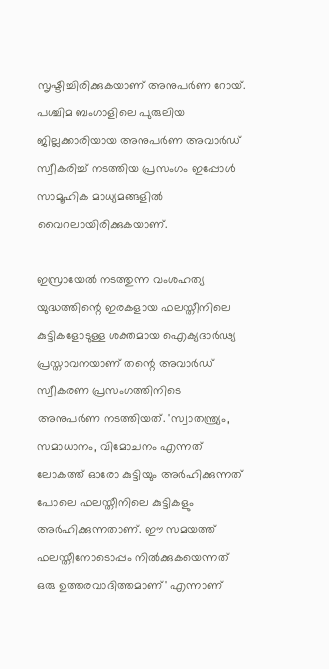സൃഷ്ടിച്ചിരിക്കുകയാണ് അനുപർണ റോയ്. പശ്ചിമ ബംഗാളിലെ പുരുലിയ ജില്ലക്കാരിയായ അനുപർണ അവാർഡ് സ്വീകരിച്ച് നടത്തിയ പ്രസംഗം ഇപ്പോൾ സാമൂഹിക മാധ്യമങ്ങളിൽ വൈറലായിരിക്കുകയാണ്.

ഇസ്രായേൽ നടത്തുന്ന വംശഹത്യ യുദ്ധത്തിന്റെ ഇരകളായ ഫലസ്തീനിലെ കുട്ടികളോടുള്ള ശക്തമായ ഐക്യദാർഢ്യ പ്രസ്താവനയാണ് തന്റെ അവാർഡ് സ്വീകരണ പ്രസംഗത്തിനിടെ അനുപർണ നടത്തിയത്. 'സ്വാതന്ത്ര്യം, സമാധാനം, വിമോചനം എന്നത് ലോകത്ത് ഓരോ കുട്ടിയും അർഹിക്കുന്നത് പോലെ ഫലസ്തീനിലെ കുട്ടികളും അർഹിക്കുന്നതാണ്. ഈ സമയത്ത് ഫലസ്തീനോടൊപ്പം നിൽക്കുകയെന്നത് ഒരു ഉത്തരവാദിത്തമാണ്' എന്നാണ്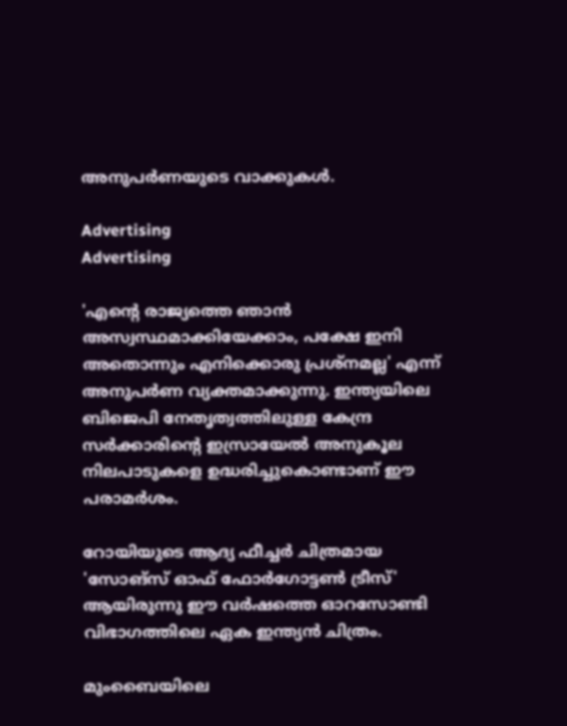അനുപർണയുടെ വാക്കുകൾ.

Advertising
Advertising

'എന്റെ രാജ്യത്തെ ഞാൻ അസ്വസ്ഥമാക്കിയേക്കാം, പക്ഷേ ഇനി അതൊന്നും എനിക്കൊരു പ്രശ്‌നമല്ല' എന്ന് അനുപർണ വ്യക്തമാക്കുന്നു. ഇന്ത്യയിലെ ബിജെപി നേതൃത്വത്തിലുള്ള കേന്ദ്ര സർക്കാരിന്റെ ഇസ്രായേൽ അനുകൂല നിലപാടുകളെ ഉദ്ധരിച്ചുകൊണ്ടാണ് ഈ പരാമർശം.

റോയിയുടെ ആദ്യ ഫീച്ചർ ചിത്രമായ 'സോങ്സ് ഓഫ് ഫോർഗോട്ടൺ ട്രീസ്' ആയിരുന്നു ഈ വർഷത്തെ ഓറസോണ്ടി വിഭാഗത്തിലെ ഏക ഇന്ത്യൻ ചിത്രം.

മുംബൈയിലെ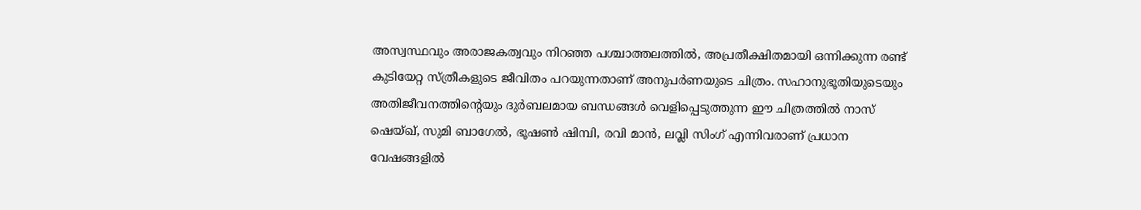അസ്വസ്ഥവും അരാജകത്വവും നിറഞ്ഞ പശ്ചാത്തലത്തിൽ, അപ്രതീക്ഷിതമായി ഒന്നിക്കുന്ന രണ്ട് കുടിയേറ്റ സ്ത്രീകളുടെ ജീവിതം പറയുന്നതാണ് അനുപർണയുടെ ചിത്രം. സഹാനുഭൂതിയുടെയും അതിജീവനത്തിന്റെയും ദുർബലമായ ബന്ധങ്ങൾ വെളിപ്പെടുത്തുന്ന ഈ ചിത്രത്തിൽ നാസ് ഷെയ്ഖ്, സുമി ബാഗേൽ, ഭൂഷൺ ഷിമ്പി, രവി മാൻ, ലവ്ലി സിംഗ് എന്നിവരാണ് പ്രധാന വേഷങ്ങളിൽ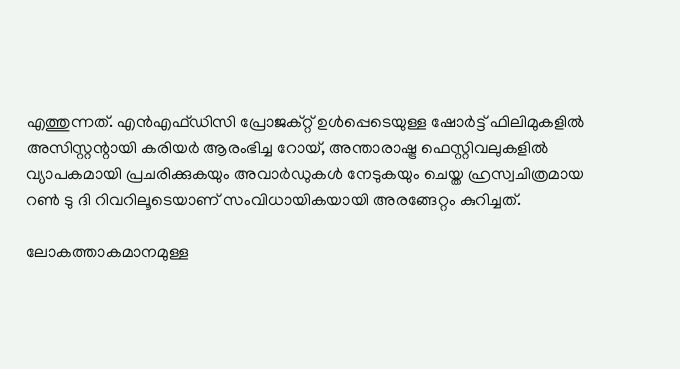എത്തുന്നത്. എൻഎഫ്ഡിസി പ്രോജക്റ്റ് ഉൾപ്പെടെയുള്ള ഷോർട്ട് ഫിലിമുകളിൽ അസിസ്റ്റന്റായി കരിയർ ആരംഭിച്ച റോയ്, അന്താരാഷ്ട്ര ഫെസ്റ്റിവലുകളിൽ വ്യാപകമായി പ്രചരിക്കുകയും അവാർഡുകൾ നേടുകയും ചെയ്ത ഹ്രസ്വചിത്രമായ റൺ ടു ദി റിവറിലൂടെയാണ് സംവിധായികയായി അരങ്ങേറ്റം കുറിച്ചത്.

ലോകത്താകമാനമുള്ള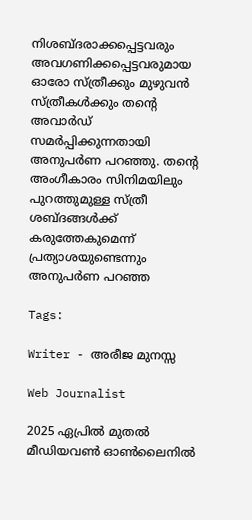നിശബ്ദരാക്കപ്പെട്ടവരും അവഗണിക്കപ്പെട്ടവരുമായ ഓരോ സ്ത്രീക്കും മുഴുവൻ സ്ത്രീകൾക്കും തന്റെ അവാർഡ് സമർപ്പിക്കുന്നതായി അനുപർണ പറഞ്ഞു. തന്റെ അംഗീകാരം സിനിമയിലും പുറത്തുമുള്ള സ്ത്രീ ശബ്ദങ്ങൾക്ക് കരുത്തേകുമെന്ന് പ്രത്യാശയുണ്ടെന്നും അനുപർണ പറഞ്ഞ

Tags:

Writer - അരീജ മുനസ്സ

Web Journalist

2025 ഏപ്രിൽ മുതൽ മീഡിയവൺ ഓൺലൈനിൽ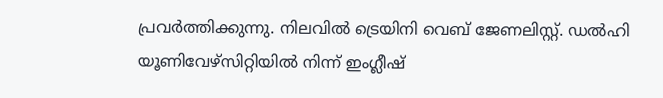പ്രവർത്തിക്കുന്നു. നിലവിൽ ട്രെയിനി വെബ് ജേണലിസ്റ്റ്. ഡൽഹി യൂണിവേഴ്‌സിറ്റിയിൽ നിന്ന് ഇംഗ്ലീഷ്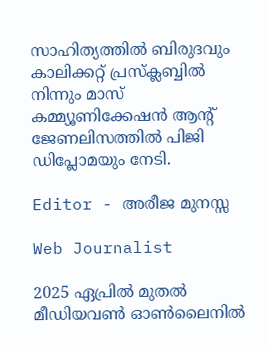സാഹിത്യത്തിൽ ബിരുദവും കാലിക്കറ്റ് പ്രസ്‌ക്ലബ്ബിൽ നിന്നും മാസ് കമ്മ്യൂണിക്കേഷൻ ആന്റ് ജേണലിസത്തിൽ പിജി ഡിപ്ലോമയും നേടി.

Editor - അരീജ മുനസ്സ

Web Journalist

2025 ഏപ്രിൽ മുതൽ മീഡിയവൺ ഓൺലൈനിൽ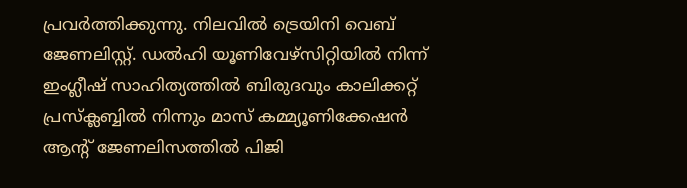പ്രവർത്തിക്കുന്നു. നിലവിൽ ട്രെയിനി വെബ് ജേണലിസ്റ്റ്. ഡൽഹി യൂണിവേഴ്‌സിറ്റിയിൽ നിന്ന് ഇംഗ്ലീഷ് സാഹിത്യത്തിൽ ബിരുദവും കാലിക്കറ്റ് പ്രസ്‌ക്ലബ്ബിൽ നിന്നും മാസ് കമ്മ്യൂണിക്കേഷൻ ആന്റ് ജേണലിസത്തിൽ പിജി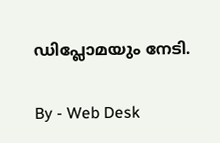ഡിപ്ലോമയും നേടി.

By - Web Desk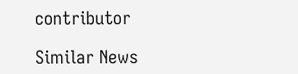contributor

Similar News